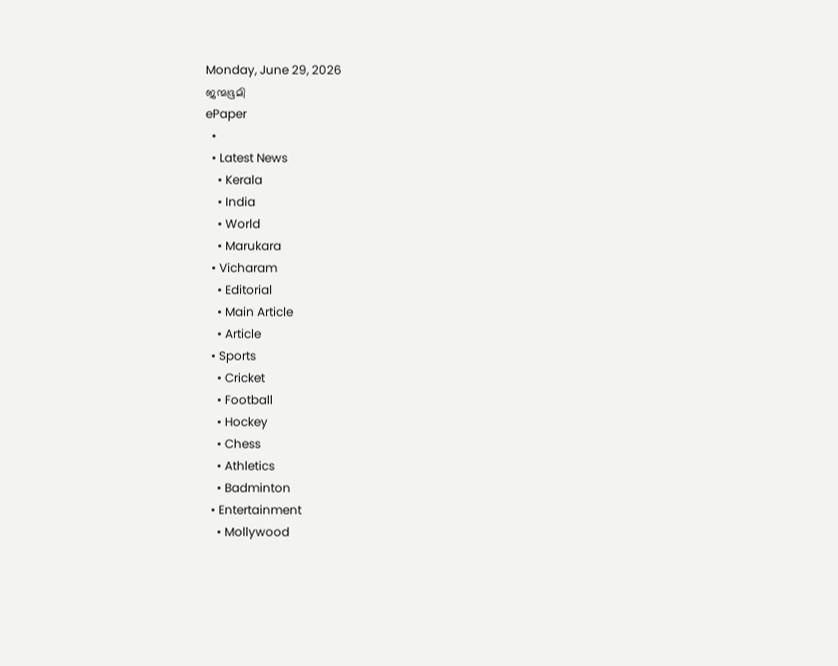Monday, June 29, 2026
ജന്മഭൂമി
ePaper
  •
  • Latest News
    • Kerala
    • India
    • World
    • Marukara
  • Vicharam
    • Editorial
    • Main Article
    • Article
  • Sports
    • Cricket
    • Football
    • Hockey
    • Chess
    • Athletics
    • Badminton
  • Entertainment
    • Mollywood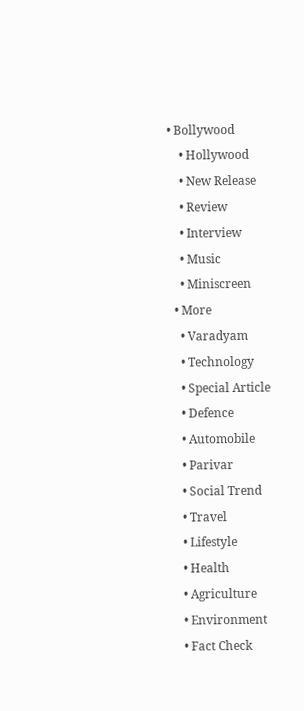• Bollywood
    • Hollywood
    • New Release
    • Review
    • Interview
    • Music
    • Miniscreen
  • More
    • Varadyam
    • Technology
    • Special Article
    • Defence
    • Automobile
    • Parivar
    • Social Trend
    • Travel
    • Lifestyle
    • Health
    • Agriculture
    • Environment
    • Fact Check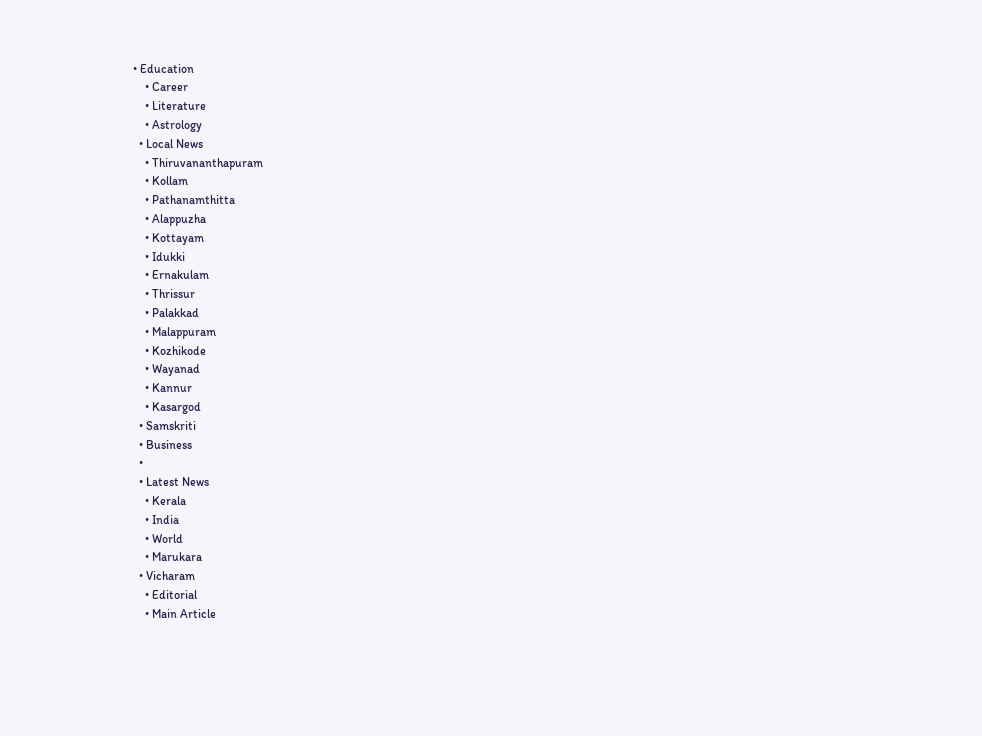• Education
    • Career
    • Literature
    • Astrology
  • Local News
    • Thiruvananthapuram
    • Kollam
    • Pathanamthitta
    • Alappuzha
    • Kottayam
    • Idukki
    • Ernakulam
    • Thrissur
    • Palakkad
    • Malappuram
    • Kozhikode
    • Wayanad
    • Kannur
    • Kasargod
  • Samskriti
  • Business
  •
  • Latest News
    • Kerala
    • India
    • World
    • Marukara
  • Vicharam
    • Editorial
    • Main Article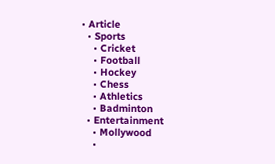• Article
  • Sports
    • Cricket
    • Football
    • Hockey
    • Chess
    • Athletics
    • Badminton
  • Entertainment
    • Mollywood
    •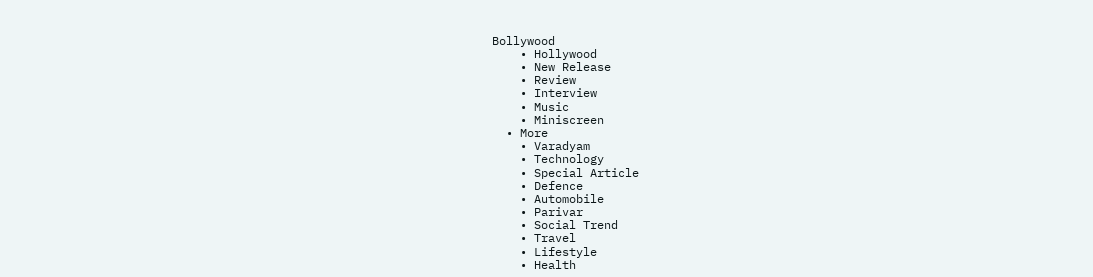Bollywood
    • Hollywood
    • New Release
    • Review
    • Interview
    • Music
    • Miniscreen
  • More
    • Varadyam
    • Technology
    • Special Article
    • Defence
    • Automobile
    • Parivar
    • Social Trend
    • Travel
    • Lifestyle
    • Health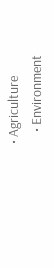• Agriculture
    • Environment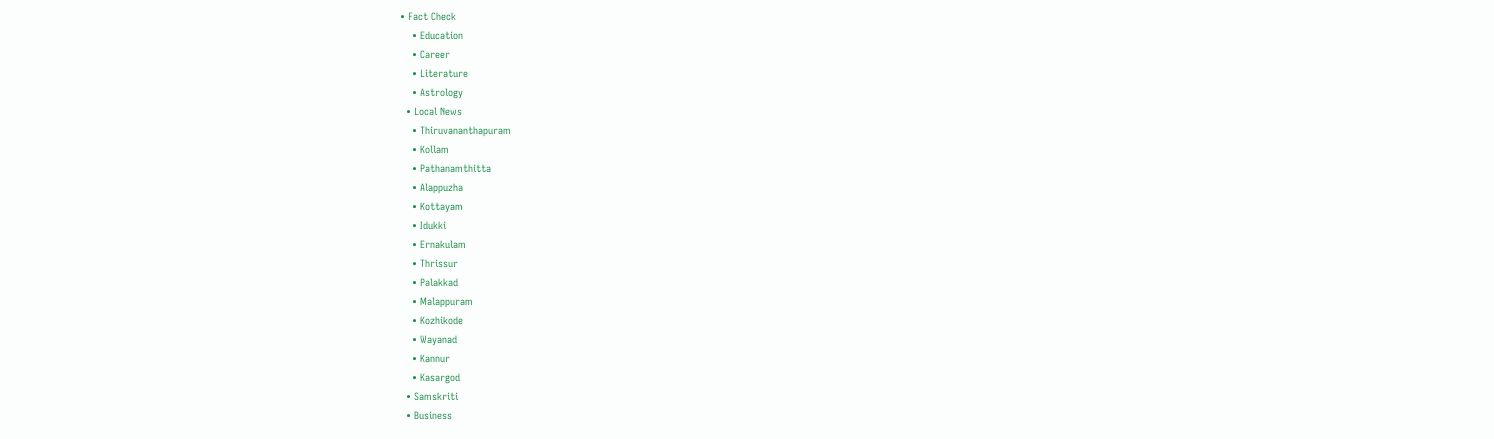• Fact Check
    • Education
    • Career
    • Literature
    • Astrology
  • Local News
    • Thiruvananthapuram
    • Kollam
    • Pathanamthitta
    • Alappuzha
    • Kottayam
    • Idukki
    • Ernakulam
    • Thrissur
    • Palakkad
    • Malappuram
    • Kozhikode
    • Wayanad
    • Kannur
    • Kasargod
  • Samskriti
  • Business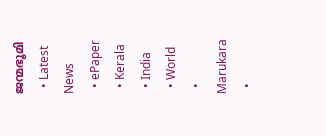ജന്മഭൂമി
  • Latest News
  • ePaper
  • Kerala
  • India
  • World
  • Marukara
  •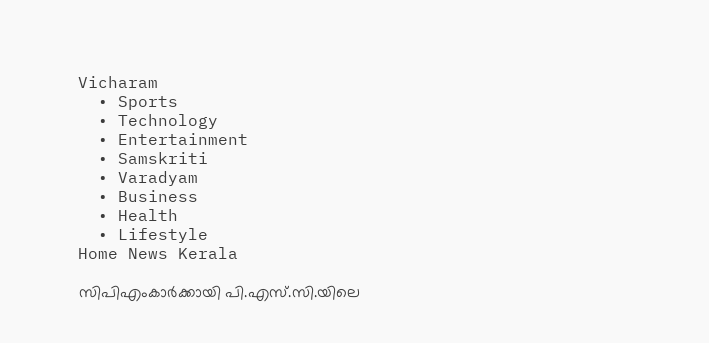Vicharam
  • Sports
  • Technology
  • Entertainment
  • Samskriti
  • Varadyam
  • Business
  • Health
  • Lifestyle
Home News Kerala

സിപിഎംകാർക്കായി പി.എസ്.സി.യിലെ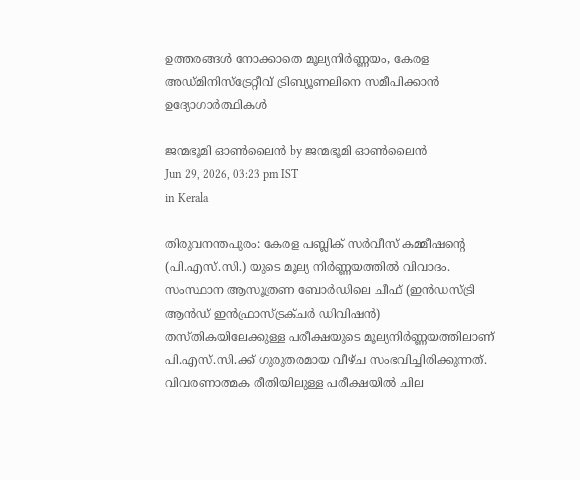ഉത്തരങ്ങൾ നോക്കാതെ മൂല്യനിര്‍ണ്ണയം, കേരള അഡ്മിനിസ്ട്രേറ്റീവ് ട്രിബ്യൂണലിനെ സമീപിക്കാൻ ഉദ്യോഗാർത്ഥികൾ

ജന്മഭൂമി ഓണ്‍ലൈന്‍ by ജന്മഭൂമി ഓണ്‍ലൈന്‍
Jun 29, 2026, 03:23 pm IST
in Kerala

തിരുവനന്തപുരം: കേരള പബ്ലിക് സര്‍വീസ് കമ്മീഷന്റെ (പി.എസ്.സി.) യുടെ മൂല്യ നിർണ്ണയത്തിൽ വിവാദം. സംസ്ഥാന ആസൂത്രണ ബോര്‍ഡിലെ ചീഫ് (ഇന്‍ഡസ്ട്രി ആന്‍ഡ് ഇന്‍ഫ്രാസ്ട്രക്ചര്‍ ഡിവിഷന്‍) തസ്തികയിലേക്കുള്ള പരീക്ഷയുടെ മൂല്യനിര്‍ണ്ണയത്തിലാണ് പി.എസ്.സി.ക്ക് ഗുരുതരമായ വീഴ്ച സംഭവിച്ചിരിക്കുന്നത്. വിവരണാത്മക രീതിയിലുള്ള പരീക്ഷയില്‍ ചില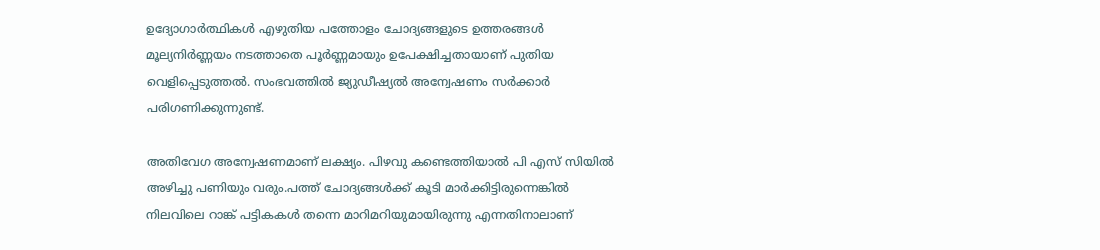ഉദ്യോഗാര്‍ത്ഥികള്‍ എഴുതിയ പത്തോളം ചോദ്യങ്ങളുടെ ഉത്തരങ്ങള്‍ മൂല്യനിര്‍ണ്ണയം നടത്താതെ പൂര്‍ണ്ണമായും ഉപേക്ഷിച്ചതായാണ് പുതിയ വെളിപ്പെടുത്തല്‍. സംഭവത്തില്‍ ജ്യുഡീഷ്യല്‍ അന്വേഷണം സര്‍ക്കാര്‍ പരിഗണിക്കുന്നുണ്ട്.

അതിവേഗ അന്വേഷണമാണ് ലക്ഷ്യം. പിഴവു കണ്ടെത്തിയാല്‍ പി എസ് സിയില്‍ അഴിച്ചു പണിയും വരും.പത്ത് ചോദ്യങ്ങള്‍ക്ക് കൂടി മാര്‍ക്കിട്ടിരുന്നെങ്കില്‍ നിലവിലെ റാങ്ക് പട്ടികകള്‍ തന്നെ മാറിമറിയുമായിരുന്നു എന്നതിനാലാണ്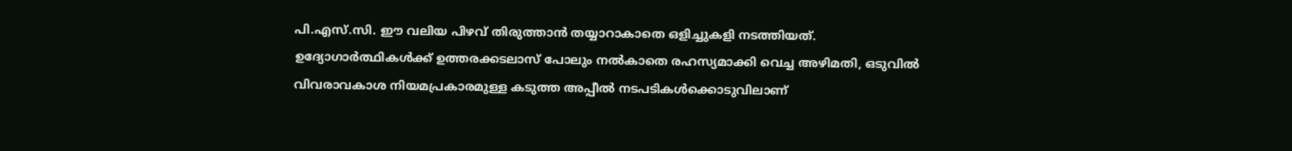പി.എസ്.സി. ഈ വലിയ പിഴവ് തിരുത്താന്‍ തയ്യാറാകാതെ ഒളിച്ചുകളി നടത്തിയത്. ഉദ്യോഗാര്‍ത്ഥികള്‍ക്ക് ഉത്തരക്കടലാസ് പോലും നല്‍കാതെ രഹസ്യമാക്കി വെച്ച അഴിമതി, ഒടുവില്‍ വിവരാവകാശ നിയമപ്രകാരമുള്ള കടുത്ത അപ്പീല്‍ നടപടികള്‍ക്കൊടുവിലാണ്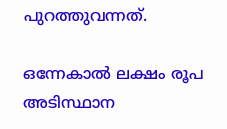പുറത്തുവന്നത്.

ഒന്നേകാല്‍ ലക്ഷം രൂപ അടിസ്ഥാന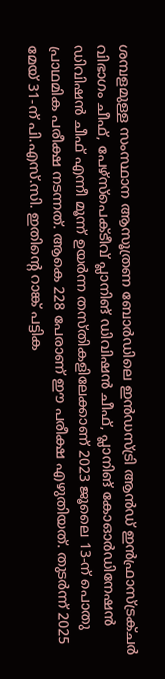ശമ്പളമുള്ള സംസ്ഥാന ആസൂത്രണ ബോര്‍ഡിലെ ഇന്‍ഡസ്ട്രി ആന്‍ഡ് ഇന്‍ഫ്രാസ്ട്രക്ചര്‍ വിഭാഗം ചീഫ്, പേഴ്‌സ്‌പെക്ടീവ് പ്ലാനിങ് ഡിവിഷന്‍ ചീഫ്, പ്ലാനിങ് കോഓര്‍ഡിനേഷന്‍ ഡിവിഷന്‍ ചീഫ് എന്നീ മൂന്ന് ഉയര്‍ന്ന തസ്തികളിലേക്കാണ് 2023 ജൂലൈ 13-ന് പൊതു പ്രാഥമിക പരീക്ഷ നടന്നത്. ആകെ 228 പേരാണ് ഈ പരീക്ഷ എഴുതിയത്. തുടര്‍ന്ന് 2025 മേയ് 31-ന് പി.എസ്.സി. ഇതിന്റെ റാങ്ക് പട്ടിക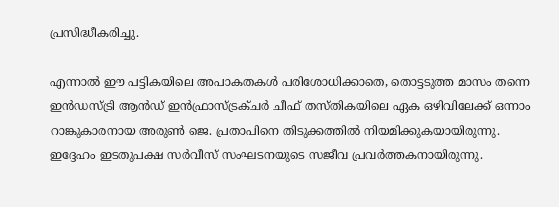പ്രസിദ്ധീകരിച്ചു.

എന്നാല്‍ ഈ പട്ടികയിലെ അപാകതകള്‍ പരിശോധിക്കാതെ, തൊട്ടടുത്ത മാസം തന്നെ ഇന്‍ഡസ്ട്രി ആന്‍ഡ് ഇന്‍ഫ്രാസ്ട്രക്ചര്‍ ചീഫ് തസ്തികയിലെ ഏക ഒഴിവിലേക്ക് ഒന്നാം റാങ്കുകാരനായ അരുണ്‍ ജെ. പ്രതാപിനെ തിടുക്കത്തില്‍ നിയമിക്കുകയായിരുന്നു. ഇദ്ദേഹം ഇടതുപക്ഷ സര്‍വീസ് സംഘടനയുടെ സജീവ പ്രവര്‍ത്തകനായിരുന്നു.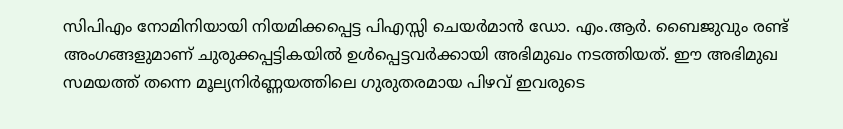സിപിഎം നോമിനിയായി നിയമിക്കപ്പെട്ട പിഎസ്സി ചെയര്‍മാന്‍ ഡോ. എം.ആര്‍. ബൈജുവും രണ്ട് അംഗങ്ങളുമാണ് ചുരുക്കപ്പട്ടികയില്‍ ഉള്‍പ്പെട്ടവര്‍ക്കായി അഭിമുഖം നടത്തിയത്. ഈ അഭിമുഖ സമയത്ത് തന്നെ മൂല്യനിര്‍ണ്ണയത്തിലെ ഗുരുതരമായ പിഴവ് ഇവരുടെ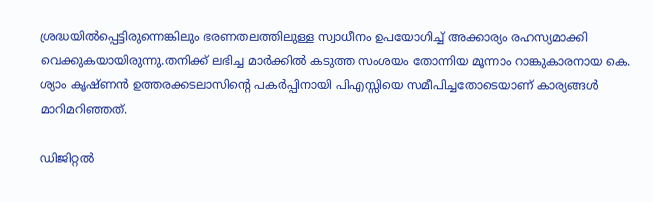ശ്രദ്ധയില്‍പ്പെട്ടിരുന്നെങ്കിലും ഭരണതലത്തിലുള്ള സ്വാധീനം ഉപയോഗിച്ച് അക്കാര്യം രഹസ്യമാക്കി വെക്കുകയായിരുന്നു.തനിക്ക് ലഭിച്ച മാര്‍ക്കില്‍ കടുത്ത സംശയം തോന്നിയ മൂന്നാം റാങ്കുകാരനായ കെ. ശ്യാം കൃഷ്ണന്‍ ഉത്തരക്കടലാസിന്റെ പകര്‍പ്പിനായി പിഎസ്സിയെ സമീപിച്ചതോടെയാണ് കാര്യങ്ങള്‍ മാറിമറിഞ്ഞത്.

ഡിജിറ്റല്‍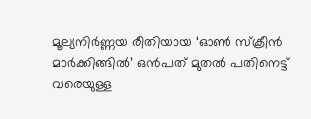മൂല്യനിര്‍ണ്ണയ രീതിയായ ‘ഓണ്‍ സ്‌ക്രീന്‍ മാര്‍ക്കിങ്ങില്‍’ ഒന്‍പത് മുതല്‍ പതിനെട്ട് വരെയുള്ള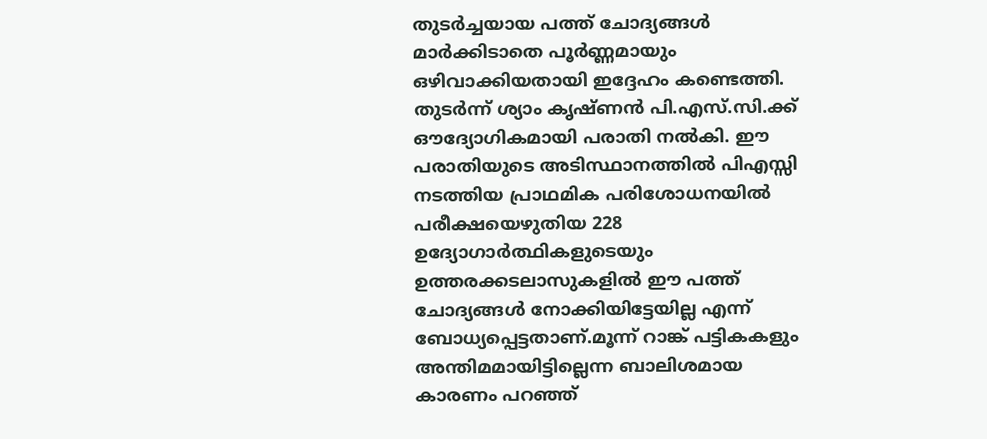തുടര്‍ച്ചയായ പത്ത് ചോദ്യങ്ങള്‍ മാര്‍ക്കിടാതെ പൂര്‍ണ്ണമായും ഒഴിവാക്കിയതായി ഇദ്ദേഹം കണ്ടെത്തി. തുടര്‍ന്ന് ശ്യാം കൃഷ്ണന്‍ പി.എസ്.സി.ക്ക് ഔദ്യോഗികമായി പരാതി നല്‍കി. ഈ പരാതിയുടെ അടിസ്ഥാനത്തില്‍ പിഎസ്സി നടത്തിയ പ്രാഥമിക പരിശോധനയില്‍ പരീക്ഷയെഴുതിയ 228 ഉദ്യോഗാര്‍ത്ഥികളുടെയും ഉത്തരക്കടലാസുകളില്‍ ഈ പത്ത് ചോദ്യങ്ങള്‍ നോക്കിയിട്ടേയില്ല എന്ന് ബോധ്യപ്പെട്ടതാണ്.മൂന്ന് റാങ്ക് പട്ടികകളും അന്തിമമായിട്ടില്ലെന്ന ബാലിശമായ കാരണം പറഞ്ഞ്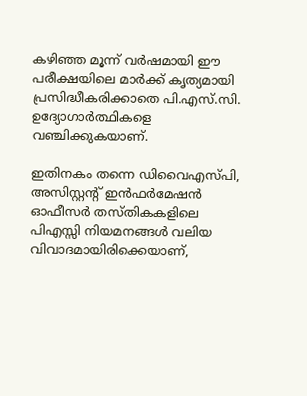കഴിഞ്ഞ മൂന്ന് വര്‍ഷമായി ഈ പരീക്ഷയിലെ മാര്‍ക്ക് കൃത്യമായി പ്രസിദ്ധീകരിക്കാതെ പി.എസ്.സി. ഉദ്യോഗാര്‍ത്ഥികളെ വഞ്ചിക്കുകയാണ്.

ഇതിനകം തന്നെ ഡിവൈഎസ്പി, അസിസ്റ്റന്റ് ഇന്‍ഫര്‍മേഷന്‍ ഓഫീസര്‍ തസ്തികകളിലെ പിഎസ്സി നിയമനങ്ങള്‍ വലിയ വിവാദമായിരിക്കെയാണ്,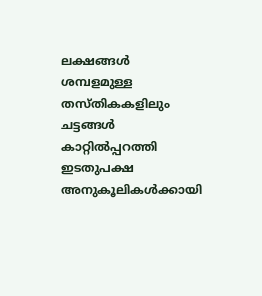ലക്ഷങ്ങള്‍ ശമ്പളമുള്ള തസ്തികകളിലും ചട്ടങ്ങള്‍ കാറ്റില്‍പ്പറത്തി ഇടതുപക്ഷ അനുകൂലികള്‍ക്കായി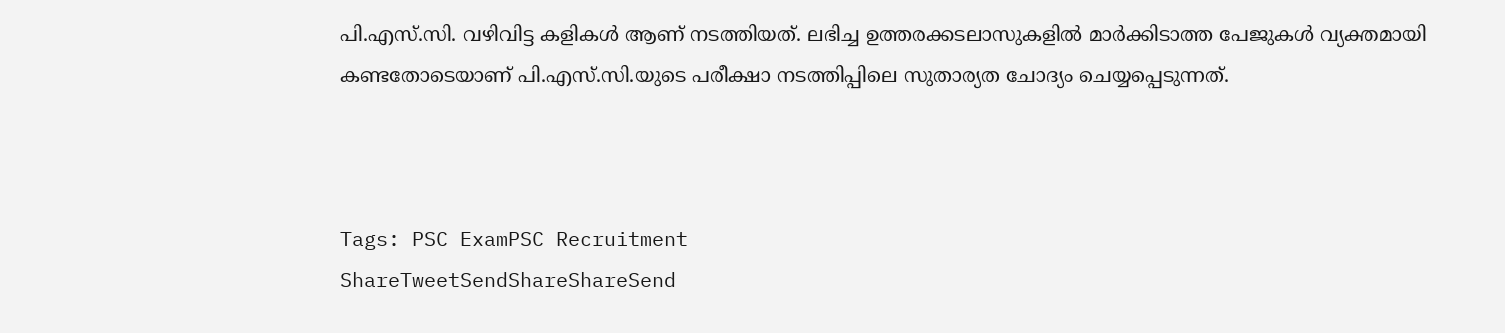പി.എസ്.സി. വഴിവിട്ട കളികള്‍ ആണ് നടത്തിയത്. ലഭിച്ച ഉത്തരക്കടലാസുകളില്‍ മാര്‍ക്കിടാത്ത പേജുകള്‍ വ്യക്തമായി കണ്ടതോടെയാണ് പി.എസ്.സി.യുടെ പരീക്ഷാ നടത്തിപ്പിലെ സുതാര്യത ചോദ്യം ചെയ്യപ്പെടുന്നത്.



Tags: PSC ExamPSC Recruitment
ShareTweetSendShareShareSend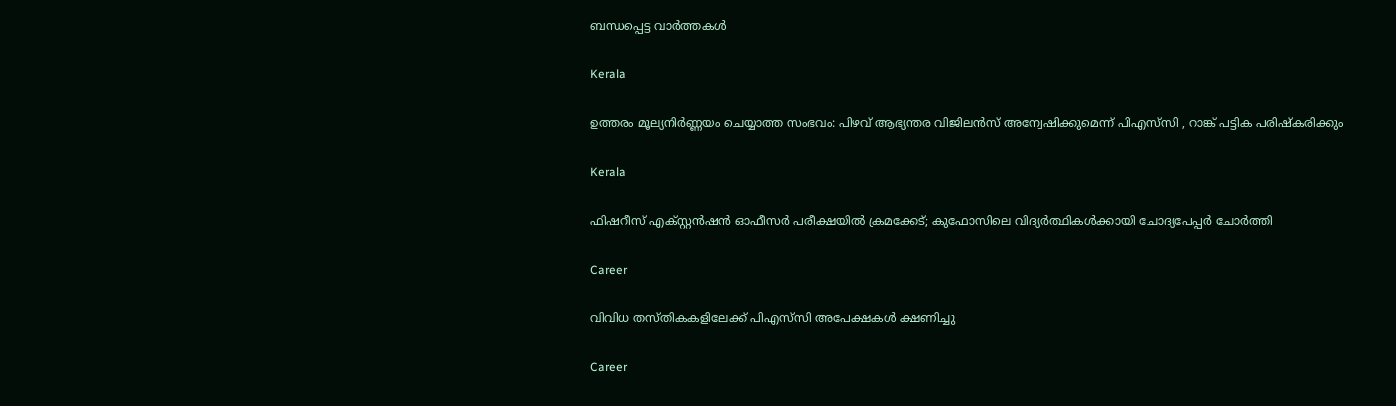ബന്ധപ്പെട്ട വാര്‍ത്തകള്‍

Kerala

ഉത്തരം മൂല്യനിർണ്ണയം ചെയ്യാത്ത സംഭവം: പിഴവ് ആഭ്യന്തര വിജിലൻസ് അന്വേഷിക്കുമെന്ന് പിഎസ്‌സി , റാങ്ക് പട്ടിക പരിഷ്‌കരിക്കും

Kerala

ഫിഷറീസ് എക്സ്റ്റന്‍ഷന്‍ ഓഫീസര്‍ പരീക്ഷയില്‍ ക്രമക്കേട്; കുഫോസിലെ വിദ്യര്‍ത്ഥികള്‍ക്കായി ചോദ്യപേപ്പര്‍ ചോര്‍ത്തി

Career

വിവിധ തസ്തികകളിലേക്ക് പിഎസ്‌സി അപേക്ഷകള്‍ ക്ഷണിച്ചു

Career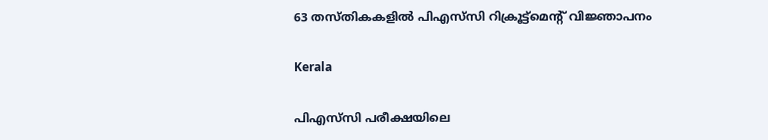63 തസ്തികകളില്‍ പിഎസ്‌സി റിക്രൂട്ട്‌മെന്റ് വിജ്ഞാപനം

Kerala

പിഎസ്‌സി പരീക്ഷയിലെ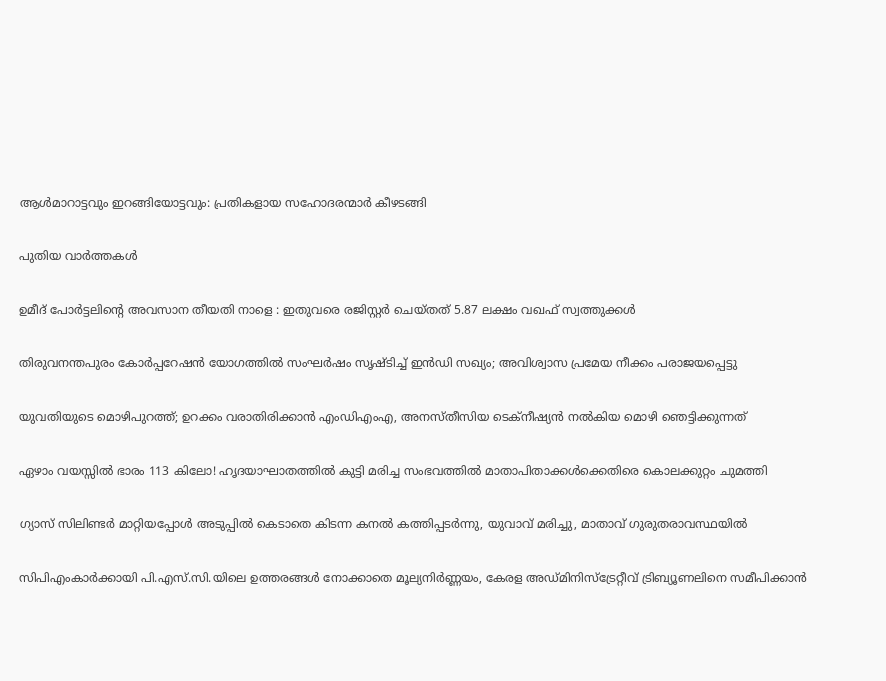ആള്‍മാറാട്ടവും ഇറങ്ങിയോട്ടവും: പ്രതികളായ സഹോദരന്മാര്‍ കീഴടങ്ങി

പുതിയ വാര്‍ത്തകള്‍

ഉമീദ് പോർട്ടലിന്റെ അവസാന തീയതി നാളെ : ഇതുവരെ രജിസ്റ്റർ ചെയ്തത് 5.87 ലക്ഷം വഖഫ് സ്വത്തുക്കൾ

തിരുവനന്തപുരം കോർപ്പറേഷൻ യോഗത്തിൽ സംഘർഷം സൃഷ്ടിച്ച് ഇൻഡി സഖ്യം; അവിശ്വാസ പ്രമേയ നീക്കം പരാജയപ്പെട്ടു

യുവതിയുടെ മൊഴിപുറത്ത്; ഉറക്കം വരാതിരിക്കാന്‍ എംഡിഎംഎ, അനസ്തീസിയ ടെക്നീഷ്യന്‍ നൽകിയ മൊഴി ഞെട്ടിക്കുന്നത്

ഏഴാം വയസ്സിൽ ഭാരം 113 കിലോ! ഹൃദയാഘാതത്തിൽ കുട്ടി മരിച്ച സംഭവത്തിൽ മാതാപിതാക്കൾക്കെതിരെ കൊലക്കുറ്റം ചുമത്തി

ഗ്യാസ് സിലിണ്ടർ മാറ്റിയപ്പോൾ അടുപ്പിൽ കെടാതെ കിടന്ന കനൽ കത്തിപ്പടർന്നു, യുവാവ് മരിച്ചു, മാതാവ് ഗുരുതരാവസ്ഥയിൽ

സിപിഎംകാർക്കായി പി.എസ്.സി.യിലെ ഉത്തരങ്ങൾ നോക്കാതെ മൂല്യനിര്‍ണ്ണയം, കേരള അഡ്മിനിസ്ട്രേറ്റീവ് ട്രിബ്യൂണലിനെ സമീപിക്കാൻ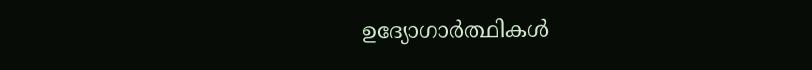ഉദ്യോഗാർത്ഥികൾ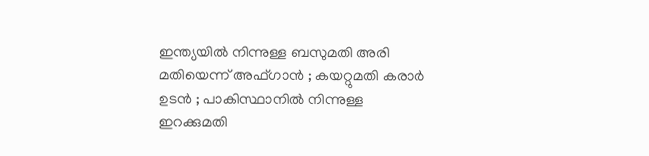ഇന്ത്യയിൽ നിന്നുള്ള ബസുമതി അരി മതിയെന്ന് അഫ്ഗാൻ ; കയറ്റുമതി കരാർ ഉടൻ ; പാകിസ്ഥാനിൽ നിന്നുള്ള ഇറക്കുമതി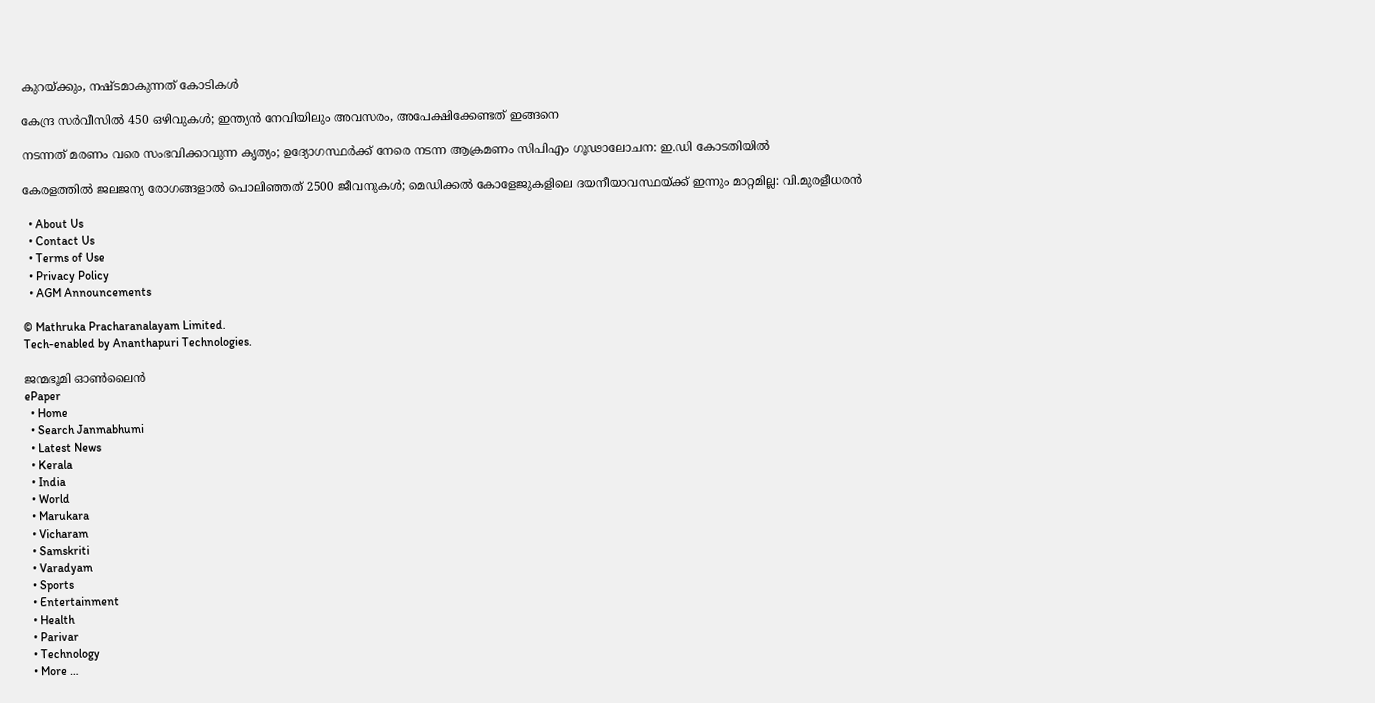കുറയ്‌ക്കും, നഷ്ടമാകുന്നത് കോടികൾ

കേന്ദ്ര സർവീസിൽ 450 ഒഴിവുകൾ; ഇന്ത്യൻ നേവിയിലും അവസരം, അപേക്ഷിക്കേണ്ടത് ഇങ്ങനെ

നടന്നത് മരണം വരെ സംഭവിക്കാവുന്ന കൃത്യം; ഉദ്യോഗസ്ഥർക്ക് നേരെ നടന്ന ആക്രമണം സിപിഎം ഗൂഢാലോചന: ഇ.ഡി കോടതിയിൽ

കേരളത്തിൽ ജലജന്യ രോഗങ്ങളാൽ പൊലിഞ്ഞത് 2500 ജീവനുകൾ; മെഡിക്കൽ കോളേജുകളിലെ ദയനീയാവസ്ഥയ്‌ക്ക് ഇന്നും മാറ്റമില്ല: വി.മുരളീധരൻ

  • About Us
  • Contact Us
  • Terms of Use
  • Privacy Policy
  • AGM Announcements

© Mathruka Pracharanalayam Limited.
Tech-enabled by Ananthapuri Technologies.

ജന്മഭൂമി ഓണ്‍ലൈന്‍
ePaper
  • Home
  • Search Janmabhumi
  • Latest News
  • Kerala
  • India
  • World
  • Marukara
  • Vicharam
  • Samskriti
  • Varadyam
  • Sports
  • Entertainment
  • Health
  • Parivar
  • Technology
  • More …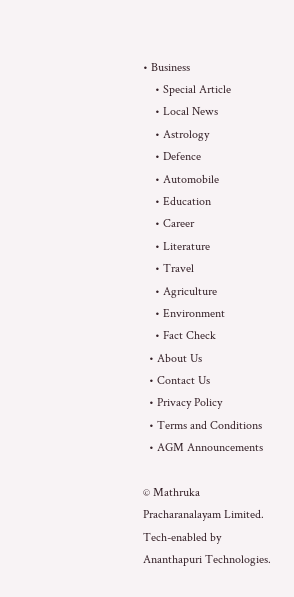• Business
    • Special Article
    • Local News
    • Astrology
    • Defence
    • Automobile
    • Education
    • Career
    • Literature
    • Travel
    • Agriculture
    • Environment
    • Fact Check
  • About Us
  • Contact Us
  • Privacy Policy
  • Terms and Conditions
  • AGM Announcements

© Mathruka Pracharanalayam Limited.
Tech-enabled by Ananthapuri Technologies.